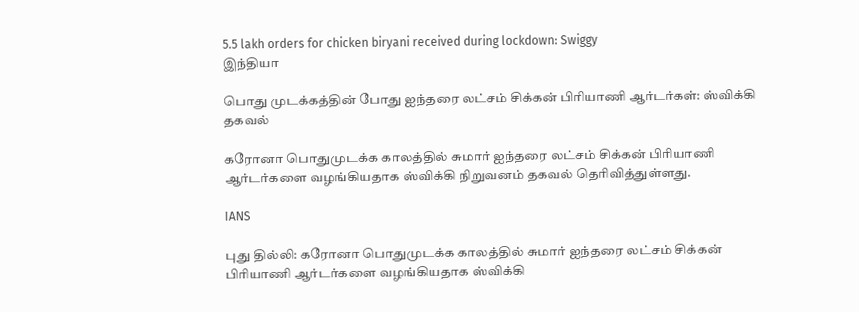5.5 lakh orders for chicken biryani received during lockdown: Swiggy
இந்தியா

பொது முடக்கத்தின் போது ஐந்தரை லட்சம் சிக்கன் பிரியாணி ஆர்டர்கள்: ஸ்விக்கி தகவல்

கரோனா பொதுமுடக்க காலத்தில் சுமார் ஐந்தரை லட்சம் சிக்கன் பிரியாணி ஆர்டர்களை வழங்கியதாக ஸ்விக்கி நிறுவனம் தகவல் தெரிவித்துள்ளது.

IANS

புது தில்லி: கரோனா பொதுமுடக்க காலத்தில் சுமார் ஐந்தரை லட்சம் சிக்கன் பிரியாணி ஆர்டர்களை வழங்கியதாக ஸ்விக்கி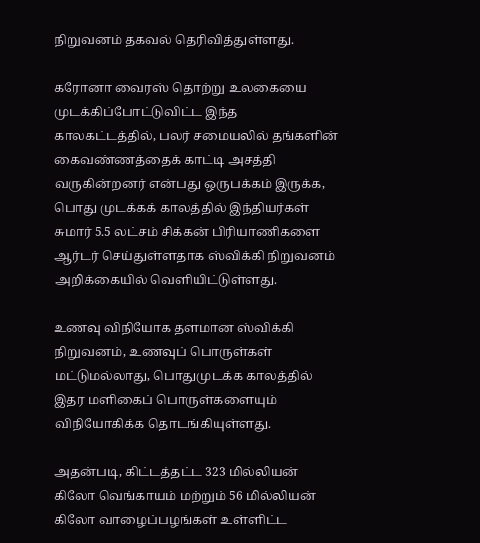நிறுவனம் தகவல் தெரிவித்துள்ளது.

கரோனா வைரஸ் தொற்று உலகையை முடக்கிப்போட்டுவிட்ட இந்த காலகட்டத்தில், பலர் சமையலில் தங்களின் கைவண்ணத்தைக் காட்டி அசத்தி வருகின்றனர் என்பது ஒருபக்கம் இருக்க, பொது முடக்கக் காலத்தில் இந்தியர்கள் சுமார் 5.5 லட்சம் சிக்கன் பிரியாணிகளை ஆர்டர் செய்துள்ளதாக ஸ்விக்கி நிறுவனம் அறிக்கையில் வெளியிட்டுள்ளது.

உணவு விநியோக தளமான ஸ்விக்கி நிறுவனம், உணவுப் பொருள்கள் மட்டுமல்லாது, பொதுமுடக்க காலத்தில் இதர மளிகைப் பொருள்களையும் விநியோகிக்க தொடங்கியுள்ளது.

அதன்படி, கிட்டத்தட்ட 323 மில்லியன் கிலோ வெங்காயம் மற்றும் 56 மில்லியன் கிலோ வாழைப்பழங்கள் உள்ளிட்ட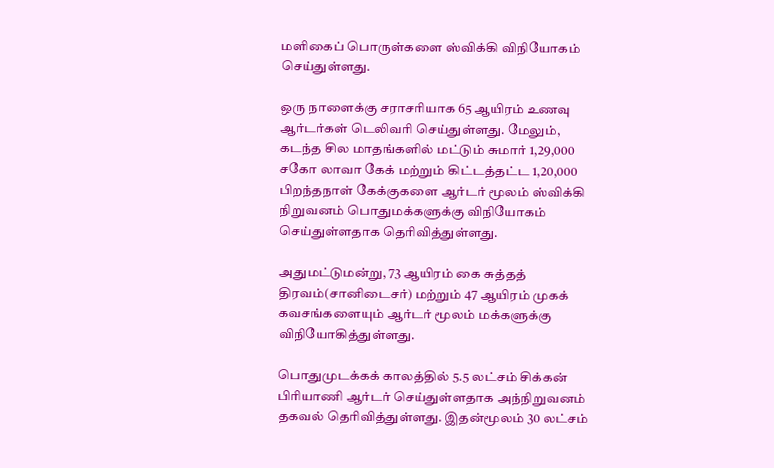மளிகைப் பொருள்களை ஸ்விக்கி விநியோகம் செய்துள்ளது.

ஒரு நாளைக்கு சராசரியாக 65 ஆயிரம் உணவு ஆர்டர்கள் டெலிவரி செய்துள்ளது. மேலும், கடந்த சில மாதங்களில் மட்டும் சுமார் 1,29,000 சகோ லாவா கேக் மற்றும் கிட்டத்தட்ட 1,20,000 பிறந்தநாள் கேக்குகளை ஆர்டர் மூலம் ஸ்விக்கி நிறுவனம் பொதுமக்களுக்கு விநியோகம் செய்துள்ளதாக தெரிவித்துள்ளது.

அதுமட்டுமன்று, 73 ஆயிரம் கை சுத்தத் திரவம்(சானிடைசர்) மற்றும் 47 ஆயிரம் முகக் கவசங்களையும் ஆர்டர் மூலம் மக்களுக்கு விநியோகித்துள்ளது.

பொதுமுடக்கக் காலத்தில் 5.5 லட்சம் சிக்கன் பிரியாணி ஆர்டர் செய்துள்ளதாக அந்நிறுவனம் தகவல் தெரிவித்துள்ளது. இதன்மூலம் 30 லட்சம்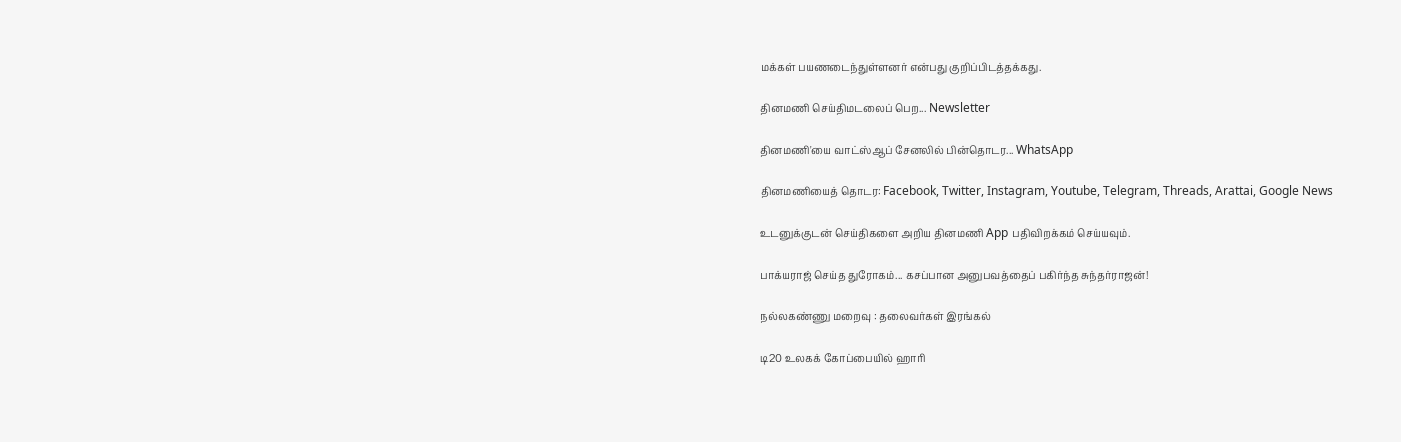மக்கள் பயணடைந்துள்ளனர் என்பது குறிப்பிடத்தக்கது.

தினமணி செய்திமடலைப் பெற... Newsletter

தினமணி'யை வாட்ஸ்ஆப் சேனலில் பின்தொடர... WhatsApp

தினமணியைத் தொடர: Facebook, Twitter, Instagram, Youtube, Telegram, Threads, Arattai, Google News

உடனுக்குடன் செய்திகளை அறிய தினமணி App பதிவிறக்கம் செய்யவும்.

பாக்யராஜ் செய்த துரோகம்... கசப்பான அனுபவத்தைப் பகிர்ந்த சுந்தர்ராஜன்!

நல்லகண்ணு மறைவு : தலைவர்கள் இரங்கல்

டி20 உலகக் கோப்பையில் ஹாரி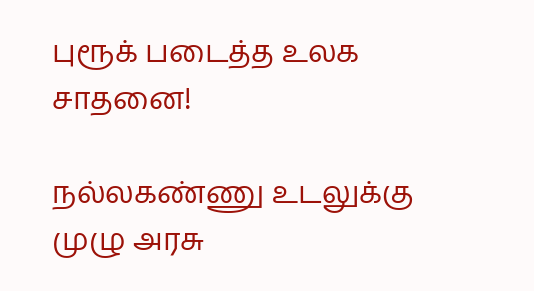புரூக் படைத்த உலக சாதனை!

நல்லகண்ணு உடலுக்கு முழு அரசு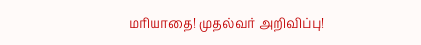மரியாதை! முதல்வர் அறிவிப்பு!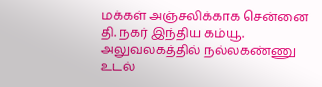மக்கள் அஞ்சலிக்காக சென்னை தி. நகர் இந்திய கம்யூ. அலுவலகத்தில் நல்லகண்ணு உடல்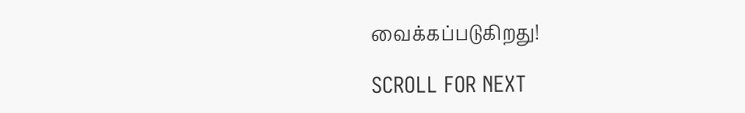வைக்கப்படுகிறது!

SCROLL FOR NEXT